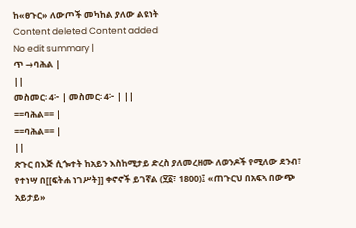ከ«ፀጉር» ለውጦች መካከል ያለው ልዩነት
Content deleted Content added
No edit summary |
ጥ →ባሕል |
||
መስመር፡ 4፦ | መስመር፡ 4፦ | ||
==ባሕል== |
==ባሕል== |
||
ጽጉር በእጅ ሲጐተት ከአይን እስከሚታይ ድረስ ያለመረዘሙ ለወንዶች የሚለው ደንብ፣ የተነሣ በ[[ፍትሐ ነገሥት]] ቀኖኖች ይገኛል (፶፩፣ 1800)፤ «ጠጉርህ በአፍኣ በውጭ አይታይ»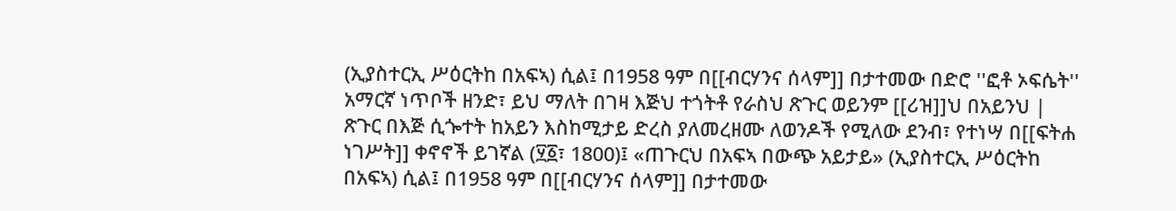(ኢያስተርኢ ሥዕርትከ በአፍኣ) ሲል፤ በ1958 ዓም በ[[ብርሃንና ሰላም]] በታተመው በድሮ ''ፎቶ ኦፍሴት'' አማርኛ ነጥቦች ዘንድ፣ ይህ ማለት በገዛ እጅህ ተጎትቶ የራስህ ጽጉር ወይንም [[ሪዝ]]ህ በአይንህ |
ጽጉር በእጅ ሲጐተት ከአይን እስከሚታይ ድረስ ያለመረዘሙ ለወንዶች የሚለው ደንብ፣ የተነሣ በ[[ፍትሐ ነገሥት]] ቀኖኖች ይገኛል (፶፩፣ 1800)፤ «ጠጉርህ በአፍኣ በውጭ አይታይ» (ኢያስተርኢ ሥዕርትከ በአፍኣ) ሲል፤ በ1958 ዓም በ[[ብርሃንና ሰላም]] በታተመው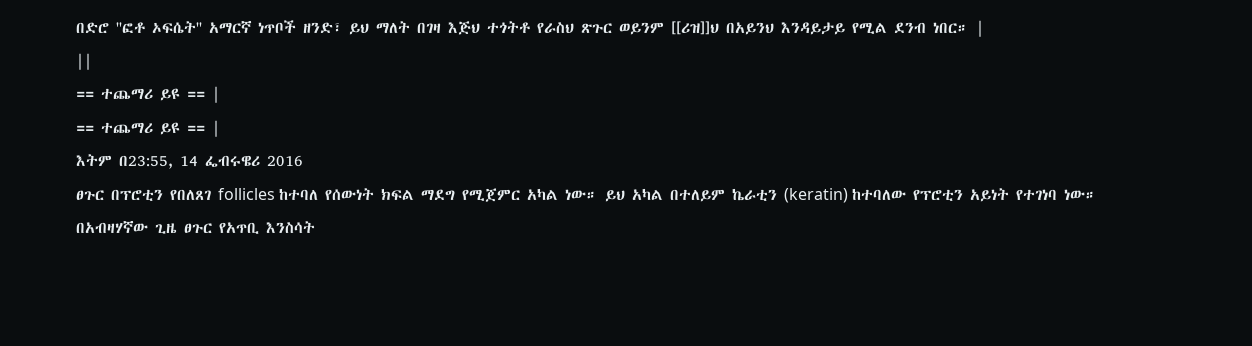በድሮ ''ፎቶ ኦፍሴት'' አማርኛ ነጥቦች ዘንድ፣ ይህ ማለት በገዛ እጅህ ተጎትቶ የራስህ ጽጉር ወይንም [[ሪዝ]]ህ በአይንህ እንዳይታይ የሚል ደንብ ነበር። |
||
== ተጨማሪ ይዩ == |
== ተጨማሪ ይዩ == |
እትም በ23:55, 14 ፌብሩዌሪ 2016
ፀጉር በፕሮቲን የበለጸገ follicles ከተባለ የሰውነት ክፍል ማደግ የሚጀምር አካል ነው። ይህ አካል በተለይም ኬራቲን (keratin) ከተባለው የፕሮቲን አይነት የተገነባ ነው። በአብዛሃኛው ጊዜ ፀጉር የአጥቢ እንስሳት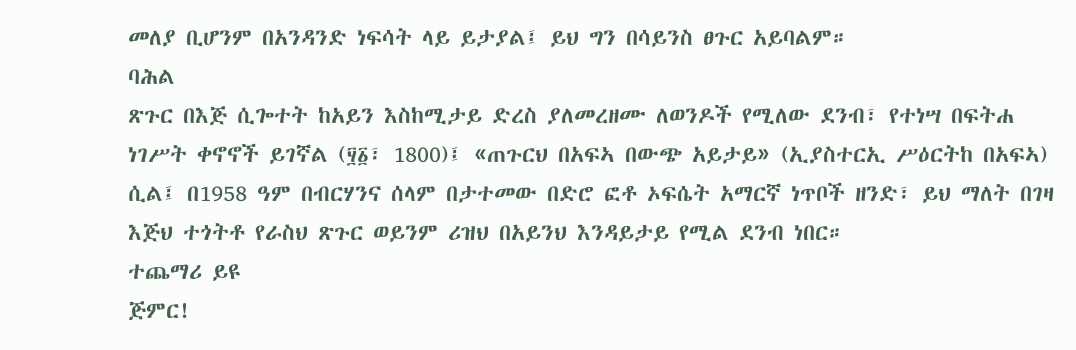መለያ ቢሆንም በአንዳንድ ነፍሳት ላይ ይታያል፤ ይህ ግን በሳይንስ ፀጉር አይባልም።
ባሕል
ጽጉር በእጅ ሲጐተት ከአይን እስከሚታይ ድረስ ያለመረዘሙ ለወንዶች የሚለው ደንብ፣ የተነሣ በፍትሐ ነገሥት ቀኖኖች ይገኛል (፶፩፣ 1800)፤ «ጠጉርህ በአፍኣ በውጭ አይታይ» (ኢያስተርኢ ሥዕርትከ በአፍኣ) ሲል፤ በ1958 ዓም በብርሃንና ሰላም በታተመው በድሮ ፎቶ ኦፍሴት አማርኛ ነጥቦች ዘንድ፣ ይህ ማለት በገዛ እጅህ ተጎትቶ የራስህ ጽጉር ወይንም ሪዝህ በአይንህ እንዳይታይ የሚል ደንብ ነበር።
ተጨማሪ ይዩ
ጅምር!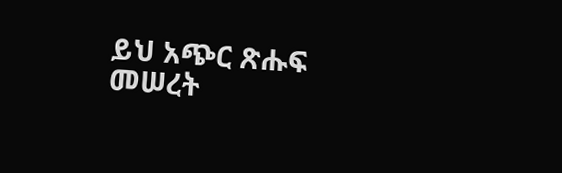ይህ አጭር ጽሑፍ መሠረት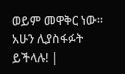ወይም መዋቅር ነው። አሁን ሊያስፋፉት ይችላሉ! |